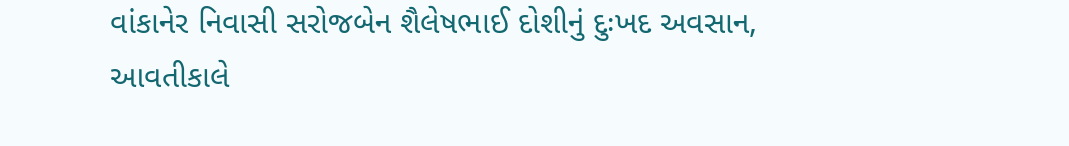વાંકાનેર નિવાસી સરોજબેન શૈલેષભાઈ દોશીનું દુઃખદ અવસાન, આવતીકાલે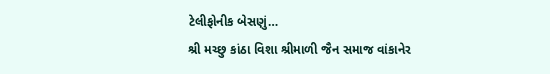ટેલીફોનીક બેસણું…
શ્રી મચ્છુ કાંઠા વિશા શ્રીમાળી જૈન સમાજ વાંકાનેર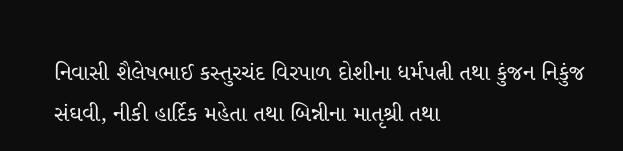નિવાસી શૈલેષભાઈ કસ્તુરચંદ વિરપાળ દોશીના ધર્મપત્ની તથા કુંજન નિકુંજ સંઘવી, નીકી હાર્દિક મહેતા તથા બિન્નીના માતૃશ્રી તથા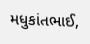મધુકાંતભાઈ,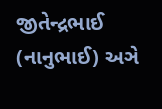જીતેન્દ્રભાઈ (નાનુભાઈ) અઞે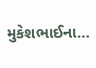મુકેશભાઈના…